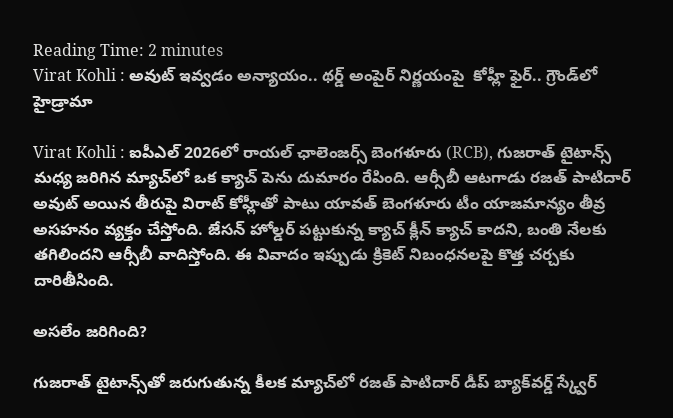Reading Time: 2 minutes
Virat Kohli : అవుట్ ఇవ్వడం అన్యాయం.. థర్డ్ అంపైర్ నిర్ణయంపై  కోహ్లీ ఫైర్.. గ్రౌండ్‌లో హైడ్రామా

Virat Kohli : ఐపీఎల్ 2026లో రాయల్ ఛాలెంజర్స్ బెంగళూరు (RCB), గుజరాత్ టైటాన్స్ మధ్య జరిగిన మ్యాచ్‌లో ఒక క్యాచ్ పెను దుమారం రేపింది. ఆర్సీబీ ఆటగాడు రజత్ పాటిదార్ అవుట్ అయిన తీరుపై విరాట్ కోహ్లీతో పాటు యావత్ బెంగళూరు టీం యాజమాన్యం తీవ్ర అసహనం వ్యక్తం చేస్తోంది. జేసన్ హోల్డర్ పట్టుకున్న క్యాచ్ క్లీన్ క్యాచ్ కాదని, బంతి నేలకు తగిలిందని ఆర్సీబీ వాదిస్తోంది. ఈ వివాదం ఇప్పుడు క్రికెట్ నిబంధనలపై కొత్త చర్చకు దారితీసింది.

అసలేం జరిగింది?

గుజరాత్ టైటాన్స్‌తో జరుగుతున్న కీలక మ్యాచ్‌లో రజత్ పాటిదార్ డీప్ బ్యాక్‌వర్డ్ స్క్వేర్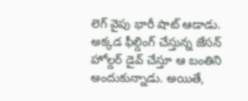లెగ్ వైపు భారీ షాట్ ఆడాడు. అక్కడ ఫీల్డింగ్ చేస్తున్న జేసన్ హోల్డర్ డైవ్ చేస్తూ ఆ బంతిని అందుకున్నాడు. అయితే,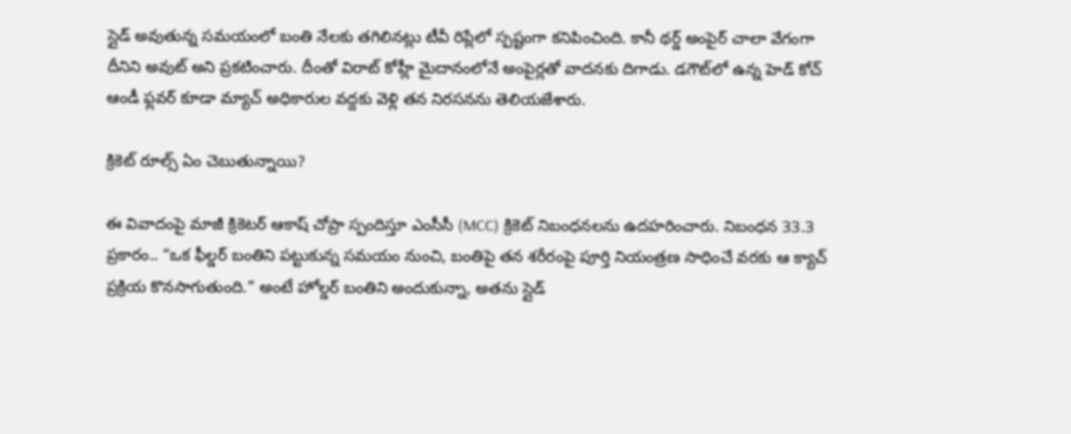స్లైడ్ అవుతున్న సమయంలో బంతి నేలకు తగిలినట్లు టీవీ రిప్లేలో స్పష్టంగా కనిపించింది. కానీ థర్డ్ అంపైర్ చాలా వేగంగా దీనిని అవుట్ అని ప్రకటించారు. దీంతో విరాట్ కోహ్లీ మైదానంలోనే అంపైర్లతో వాదనకు దిగాడు. డగౌట్‌లో ఉన్న హెడ్ కోచ్ ఆండీ ఫ్లవర్ కూడా మ్యాచ్ అధికారుల వద్దకు వెళ్లి తన నిరసనను తెలియజేశారు.

క్రికెట్ రూల్స్ ఏం చెబుతున్నాయి?

ఈ వివాదంపై మాజీ క్రికెటర్ ఆకాష్ చోప్రా స్పందిస్తూ ఎంసీసీ (MCC) క్రికెట్ నిబంధనలను ఉదహరించారు. నిబంధన 33.3 ప్రకారం.. “ఒక ఫీల్డర్ బంతిని పట్టుకున్న సమయం నుంచి, బంతిపై తన శరీరంపై పూర్తి నియంత్రణ సాధించే వరకు ఆ క్యాచ్ ప్రక్రియ కొనసాగుతుంది.” అంటే హోల్డర్ బంతిని అందుకున్నా, అతను స్లైడ్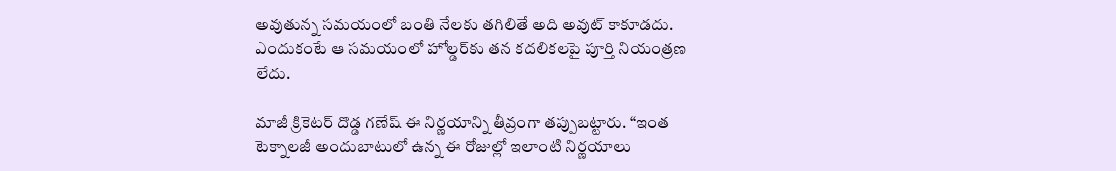అవుతున్న సమయంలో బంతి నేలకు తగిలితే అది అవుట్ కాకూడదు. ఎందుకంటే ఆ సమయంలో హోల్డర్‌కు తన కదలికలపై పూర్తి నియంత్రణ లేదు.

మాజీ క్రికెటర్ దొడ్డ గణేష్ ఈ నిర్ణయాన్ని తీవ్రంగా తప్పుబట్టారు. “ఇంత టెక్నాలజీ అందుబాటులో ఉన్న ఈ రోజుల్లో ఇలాంటి నిర్ణయాలు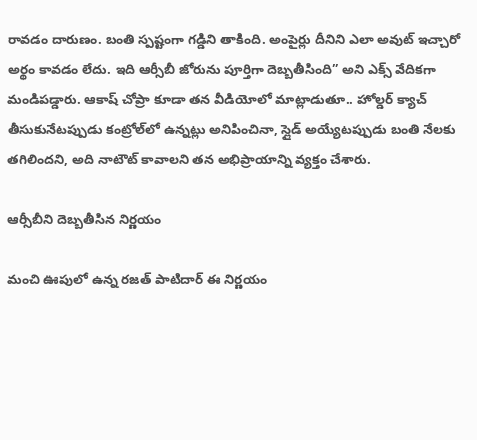రావడం దారుణం. బంతి స్పష్టంగా గడ్డిని తాకింది. అంపైర్లు దీనిని ఎలా అవుట్ ఇచ్చారో అర్థం కావడం లేదు. ఇది ఆర్సీబీ జోరును పూర్తిగా దెబ్బతీసింది” అని ఎక్స్ వేదికగా మండిపడ్డారు. ఆకాష్ చోప్రా కూడా తన వీడియోలో మాట్లాడుతూ.. హోల్డర్ క్యాచ్ తీసుకునేటప్పుడు కంట్రోల్‌లో ఉన్నట్లు అనిపించినా, స్లైడ్ అయ్యేటప్పుడు బంతి నేలకు తగిలిందని, అది నాటౌట్ కావాలని తన అభిప్రాయాన్ని వ్యక్తం చేశారు.

ఆర్సీబీని దెబ్బతీసిన నిర్ణయం

మంచి ఊపులో ఉన్న రజత్ పాటిదార్ ఈ నిర్ణయం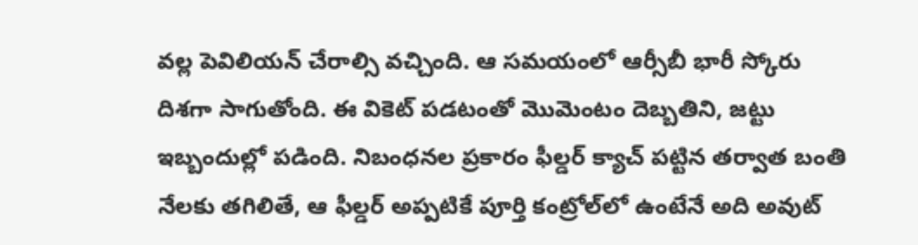వల్ల పెవిలియన్ చేరాల్సి వచ్చింది. ఆ సమయంలో ఆర్సీబీ భారీ స్కోరు దిశగా సాగుతోంది. ఈ వికెట్ పడటంతో మొమెంటం దెబ్బతిని, జట్టు ఇబ్బందుల్లో పడింది. నిబంధనల ప్రకారం ఫీల్డర్ క్యాచ్ పట్టిన తర్వాత బంతి నేలకు తగిలితే, ఆ ఫీల్డర్ అప్పటికే పూర్తి కంట్రోల్‌లో ఉంటేనే అది అవుట్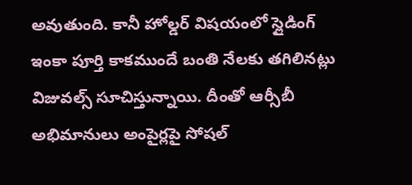అవుతుంది. కానీ హోల్డర్ విషయంలో స్లైడింగ్ ఇంకా పూర్తి కాకముందే బంతి నేలకు తగిలినట్లు విజువల్స్ సూచిస్తున్నాయి. దీంతో ఆర్సీబీ అభిమానులు అంపైర్లపై సోషల్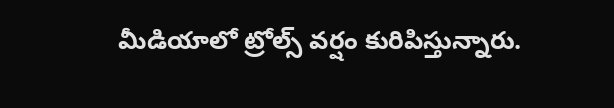మీడియాలో ట్రోల్స్ వర్షం కురిపిస్తున్నారు.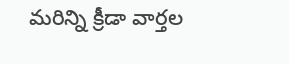మరిన్ని క్రీడా వార్తల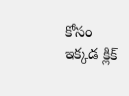కోసం ఇక్కడ క్లిక్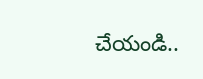చేయండి..